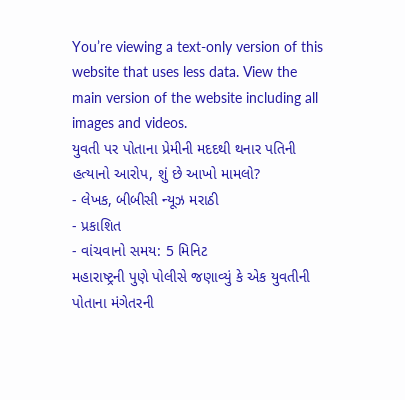You’re viewing a text-only version of this website that uses less data. View the main version of the website including all images and videos.
યુવતી પર પોતાના પ્રેમીની મદદથી થનાર પતિની હત્યાનો આરોપ, શું છે આખો મામલો?
- લેખક, બીબીસી ન્યૂઝ મરાઠી
- પ્રકાશિત
- વાંચવાનો સમય: 5 મિનિટ
મહારાષ્ટ્રની પુણે પોલીસે જણાવ્યું કે એક યુવતીની પોતાના મંગેતરની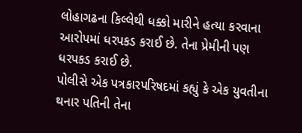લોહાગઢના કિલ્લેથી ધક્કો મારીને હત્યા કરવાના આરોપમાં ધરપકડ કરાઈ છે. તેના પ્રેમીની પણ ધરપકડ કરાઈ છે.
પોલીસે એક પત્રકારપરિષદમાં કહ્યું કે એક યુવતીના થનાર પતિની તેના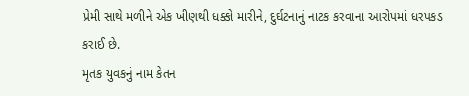પ્રેમી સાથે મળીને એક ખીણથી ધક્કો મારીને, દુર્ઘટનાનું નાટક કરવાના આરોપમાં ધરપકડ કરાઈ છે.
મૃતક યુવકનું નામ કેતન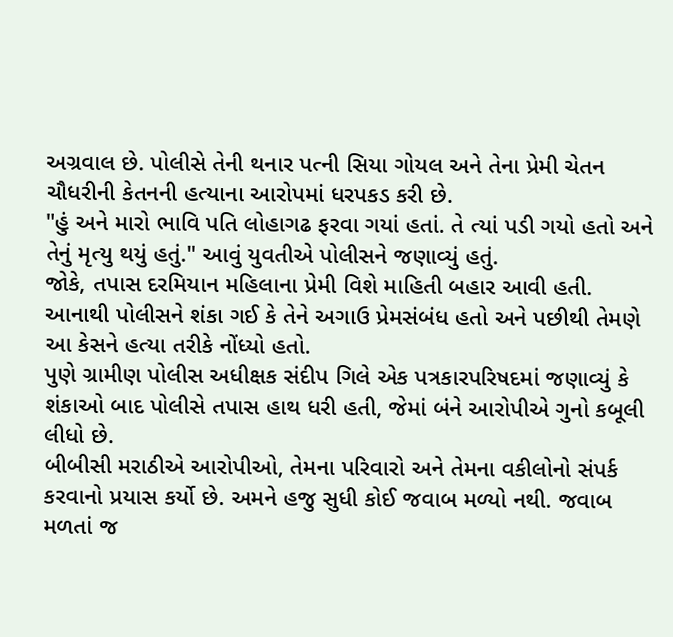અગ્રવાલ છે. પોલીસે તેની થનાર પત્ની સિયા ગોયલ અને તેના પ્રેમી ચેતન ચૌધરીની કેતનની હત્યાના આરોપમાં ધરપકડ કરી છે.
"હું અને મારો ભાવિ પતિ લોહાગઢ ફરવા ગયાં હતાં. તે ત્યાં પડી ગયો હતો અને તેનું મૃત્યુ થયું હતું." આવું યુવતીએ પોલીસને જણાવ્યું હતું.
જોકે, તપાસ દરમિયાન મહિલાના પ્રેમી વિશે માહિતી બહાર આવી હતી.
આનાથી પોલીસને શંકા ગઈ કે તેને અગાઉ પ્રેમસંબંધ હતો અને પછીથી તેમણે આ કેસને હત્યા તરીકે નોંધ્યો હતો.
પુણે ગ્રામીણ પોલીસ અધીક્ષક સંદીપ ગિલે એક પત્રકારપરિષદમાં જણાવ્યું કે શંકાઓ બાદ પોલીસે તપાસ હાથ ધરી હતી, જેમાં બંને આરોપીએ ગુનો કબૂલી લીધો છે.
બીબીસી મરાઠીએ આરોપીઓ, તેમના પરિવારો અને તેમના વકીલોનો સંપર્ક કરવાનો પ્રયાસ કર્યો છે. અમને હજુ સુધી કોઈ જવાબ મળ્યો નથી. જવાબ મળતાં જ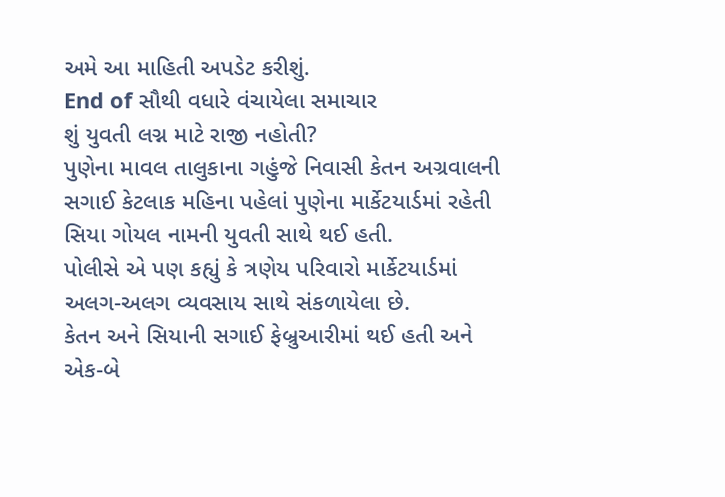અમે આ માહિતી અપડેટ કરીશું.
End of સૌથી વધારે વંચાયેલા સમાચાર
શું યુવતી લગ્ન માટે રાજી નહોતી?
પુણેના માવલ તાલુકાના ગહુંજે નિવાસી કેતન અગ્રવાલની સગાઈ કેટલાક મહિના પહેલાં પુણેના માર્કેટયાર્ડમાં રહેતી સિયા ગોયલ નામની યુવતી સાથે થઈ હતી.
પોલીસે એ પણ કહ્યું કે ત્રણેય પરિવારો માર્કેટયાર્ડમાં અલગ-અલગ વ્યવસાય સાથે સંકળાયેલા છે.
કેતન અને સિયાની સગાઈ ફેબ્રુઆરીમાં થઈ હતી અને એક-બે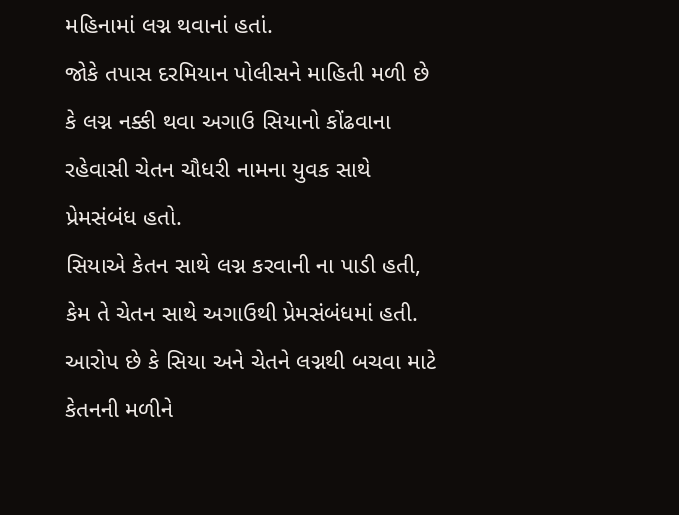મહિનામાં લગ્ન થવાનાં હતાં.
જોકે તપાસ દરમિયાન પોલીસને માહિતી મળી છે કે લગ્ન નક્કી થવા અગાઉ સિયાનો કોંઢવાના રહેવાસી ચેતન ચૌધરી નામના યુવક સાથે પ્રેમસંબંધ હતો.
સિયાએ કેતન સાથે લગ્ન કરવાની ના પાડી હતી, કેમ તે ચેતન સાથે અગાઉથી પ્રેમસંબંધમાં હતી. આરોપ છે કે સિયા અને ચેતને લગ્નથી બચવા માટે કેતનની મળીને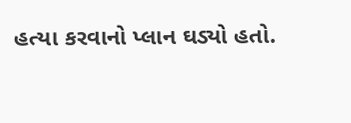હત્યા કરવાનો પ્લાન ઘડ્યો હતો.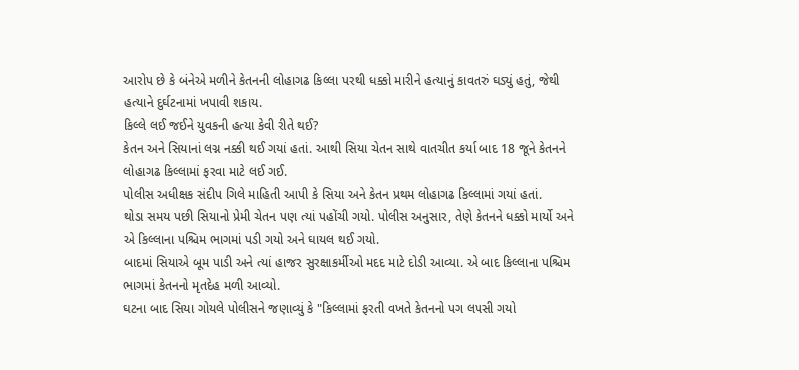આરોપ છે કે બંનેએ મળીને કેતનની લોહાગઢ કિલ્લા પરથી ધક્કો મારીને હત્યાનું કાવતરું ઘડ્યું હતું, જેથી હત્યાને દુર્ઘટનામાં ખપાવી શકાય.
કિલ્લે લઈ જઈને યુવકની હત્યા કેવી રીતે થઈ?
કેતન અને સિયાનાં લગ્ન નક્કી થઈ ગયાં હતાં. આથી સિયા ચેતન સાથે વાતચીત કર્યા બાદ 18 જૂને કેતનને લોહાગઢ કિલ્લામાં ફરવા માટે લઈ ગઈ.
પોલીસ અધીક્ષક સંદીપ ગિલે માહિતી આપી કે સિયા અને કેતન પ્રથમ લોહાગઢ કિલ્લામાં ગયાં હતાં.
થોડા સમય પછી સિયાનો પ્રેમી ચેતન પણ ત્યાં પહોંચી ગયો. પોલીસ અનુસાર, તેણે કેતનને ધક્કો માર્યો અને એ કિલ્લાના પશ્ચિમ ભાગમાં પડી ગયો અને ઘાયલ થઈ ગયો.
બાદમાં સિયાએ બૂમ પાડી અને ત્યાં હાજર સુરક્ષાકર્મીઓ મદદ માટે દોડી આવ્યા. એ બાદ કિલ્લાના પશ્ચિમ ભાગમાં કેતનનો મૃતદેહ મળી આવ્યો.
ઘટના બાદ સિયા ગોયલે પોલીસને જણાવ્યું કે "કિલ્લામાં ફરતી વખતે કેતનનો પગ લપસી ગયો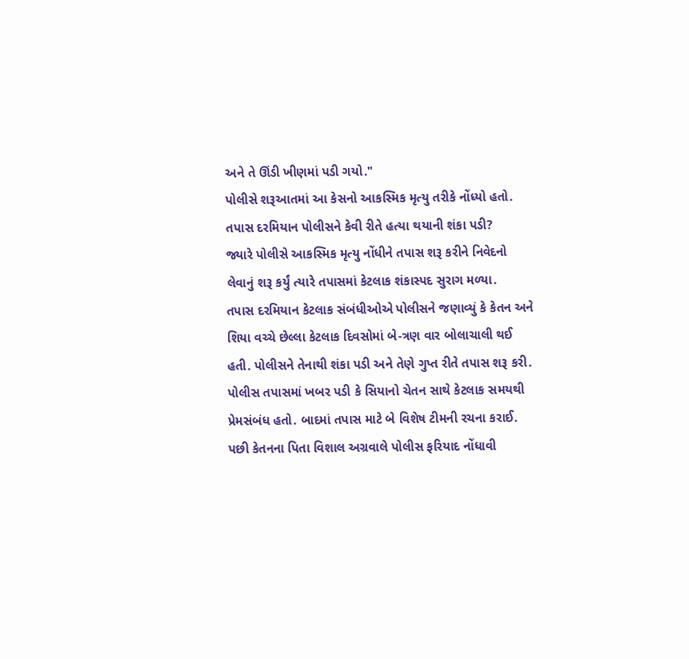અને તે ઊંડી ખીણમાં પડી ગયો."
પોલીસે શરૂઆતમાં આ કેસનો આકસ્મિક મૃત્યુ તરીકે નોંધ્યો હતો.
તપાસ દરમિયાન પોલીસને કેવી રીતે હત્યા થયાની શંકા પડી?
જ્યારે પોલીસે આકસ્મિક મૃત્યુ નોંધીને તપાસ શરૂ કરીને નિવેદનો લેવાનું શરૂ કર્યું ત્યારે તપાસમાં કેટલાક શંકાસ્પદ સુરાગ મળ્યા.
તપાસ દરમિયાન કેટલાક સંબંધીઓએ પોલીસને જણાવ્યું કે કેતન અને શિયા વચ્ચે છેલ્લા કેટલાક દિવસોમાં બે-ત્રણ વાર બોલાચાલી થઈ હતી. પોલીસને તેનાથી શંકા પડી અને તેણે ગુપ્ત રીતે તપાસ શરૂ કરી.
પોલીસ તપાસમાં ખબર પડી કે સિયાનો ચેતન સાથે કેટલાક સમયથી પ્રેમસંબંધ હતો. બાદમાં તપાસ માટે બે વિશેષ ટીમની રચના કરાઈ.
પછી કેતનના પિતા વિશાલ અગ્રવાલે પોલીસ ફરિયાદ નોંધાવી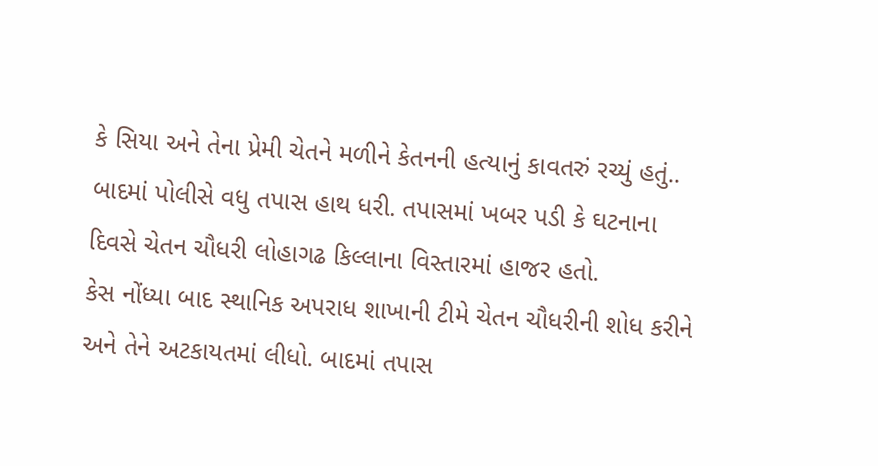કે સિયા અને તેના પ્રેમી ચેતને મળીને કેતનની હત્યાનું કાવતરું રચ્યું હતું..
બાદમાં પોલીસે વધુ તપાસ હાથ ધરી. તપાસમાં ખબર પડી કે ઘટનાના દિવસે ચેતન ચૌધરી લોહાગઢ કિલ્લાના વિસ્તારમાં હાજર હતો.
કેસ નોંધ્યા બાદ સ્થાનિક અપરાધ શાખાની ટીમે ચેતન ચૌધરીની શોધ કરીને અને તેને અટકાયતમાં લીધો. બાદમાં તપાસ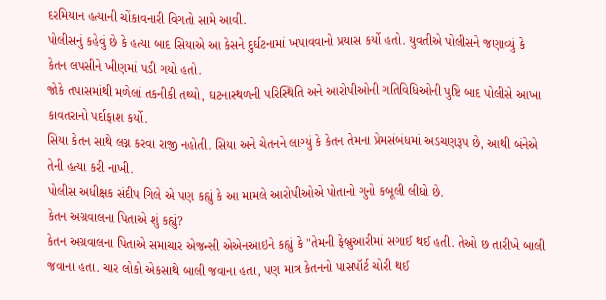દરમિયાન હત્યાની ચોંકાવનારી વિગતો સામે આવી.
પોલીસનું કહેવું છે કે હત્યા બાદ સિયાએ આ કેસને દુર્ઘટનામાં ખપાવવાનો પ્રયાસ કર્યો હતો. યુવતીએ પોલીસને જણાવ્યું કે કેતન લપસીને ખીણમાં પડી ગયો હતો.
જોકે તપાસમાંથી મળેલાં તકનીકી તથ્યો, ઘટનાસ્થળની પરિસ્થિતિ અને આરોપીઓની ગતિવિધિઓની પુષ્ટિ બાદ પોલીસે આખા કાવતરાનો પર્દાફાશ કર્યો.
સિયા કેતન સાથે લગ્ન કરવા રાજી નહોતી. સિયા અને ચેતનને લાગ્યું કે કેતન તેમના પ્રેમસંબંધમાં અડચણરૂપ છે, આથી બંનેએ તેની હત્યા કરી નાખી.
પોલીસ અધીક્ષક સંદીપ ગિલે એ પણ કહ્યું કે આ મામલે આરોપીઓએ પોતાનો ગુનો કબૂલી લીધો છે.
કેતન અગ્રવાલના પિતાએ શું કહ્યું?
કેતન અગ્રવાલના પિતાએ સમાચાર એજન્સી એએનઆઇને કહ્યું કે "તેમની ફેબ્રુઆરીમાં સગાઈ થઈ હતી. તેઓ છ તારીખે બાલી જવાના હતા. ચાર લોકો એકસાથે બાલી જવાના હતા, પણ માત્ર કેતનનો પાસપૉર્ટ ચોરી થઈ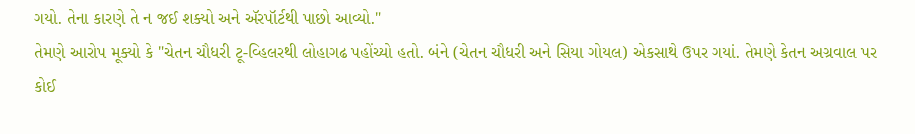ગયો. તેના કારણે તે ન જઈ શક્યો અને ઍરપૉર્ટથી પાછો આવ્યો."
તેમણે આરોપ મૂક્યો કે "ચેતન ચૌધરી ટૂ-વ્હિલરથી લોહાગઢ પહોંચ્યો હતો. બંને (ચેતન ચૌધરી અને સિયા ગોયલ) એકસાથે ઉપર ગયાં. તેમણે કેતન અગ્રવાલ પર કોઈ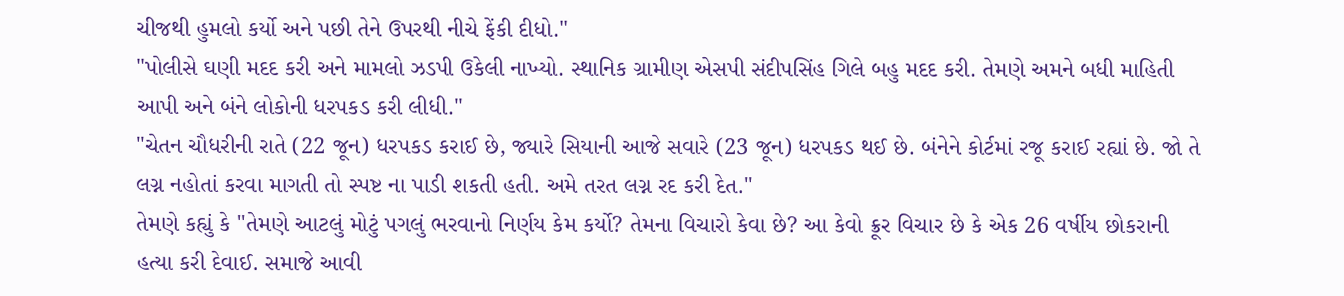ચીજથી હુમલો કર્યો અને પછી તેને ઉપરથી નીચે ફેંકી દીધો."
"પોલીસે ઘણી મદદ કરી અને મામલો ઝડપી ઉકેલી નાખ્યો. સ્થાનિક ગ્રામીણ એસપી સંદીપસિંહ ગિલે બહુ મદદ કરી. તેમણે અમને બધી માહિતી આપી અને બંને લોકોની ધરપકડ કરી લીધી."
"ચેતન ચૌધરીની રાતે (22 જૂન) ધરપકડ કરાઈ છે, જ્યારે સિયાની આજે સવારે (23 જૂન) ધરપકડ થઈ છે. બંનેને કોર્ટમાં રજૂ કરાઈ રહ્યાં છે. જો તે લગ્ન નહોતાં કરવા માગતી તો સ્પષ્ટ ના પાડી શકતી હતી. અમે તરત લગ્ન રદ કરી દેત."
તેમણે કહ્યું કે "તેમણે આટલું મોટું પગલું ભરવાનો નિર્ણય કેમ કર્યો? તેમના વિચારો કેવા છે? આ કેવો ક્રૂર વિચાર છે કે એક 26 વર્ષીય છોકરાની હત્યા કરી દેવાઈ. સમાજે આવી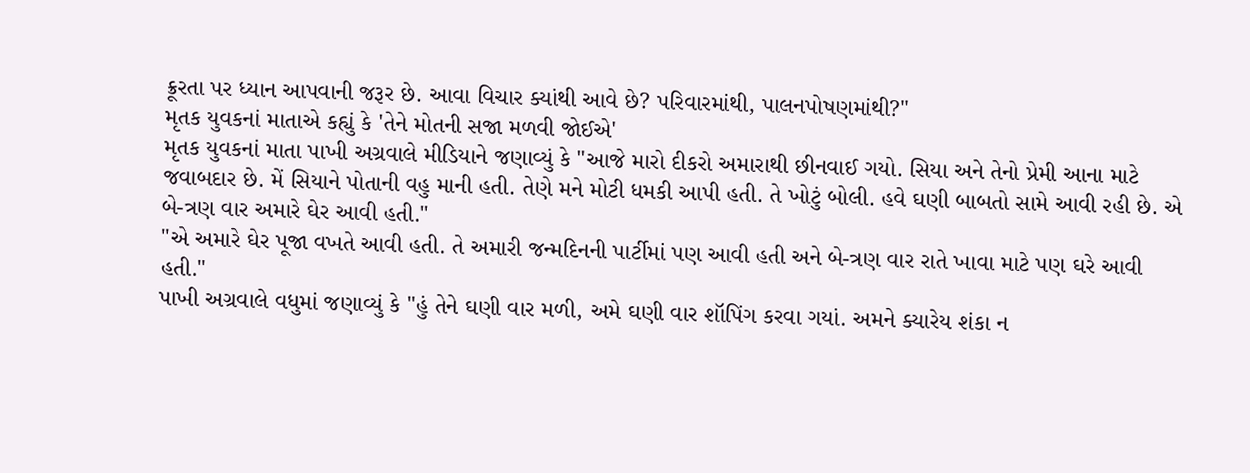ક્રૂરતા પર ધ્યાન આપવાની જરૂર છે. આવા વિચાર ક્યાંથી આવે છે? પરિવારમાંથી, પાલનપોષણમાંથી?"
મૃતક યુવકનાં માતાએ કહ્યું કે 'તેને મોતની સજા મળવી જોઈએ'
મૃતક યુવકનાં માતા પાખી અગ્રવાલે મીડિયાને જણાવ્યું કે "આજે મારો દીકરો અમારાથી છીનવાઈ ગયો. સિયા અને તેનો પ્રેમી આના માટે જવાબદાર છે. મેં સિયાને પોતાની વહુ માની હતી. તેણે મને મોટી ધમકી આપી હતી. તે ખોટું બોલી. હવે ઘણી બાબતો સામે આવી રહી છે. એ બે-ત્રણ વાર અમારે ઘેર આવી હતી."
"એ અમારે ઘેર પૂજા વખતે આવી હતી. તે અમારી જન્મદિનની પાર્ટીમાં પણ આવી હતી અને બે-ત્રણ વાર રાતે ખાવા માટે પણ ઘરે આવી હતી."
પાખી અગ્રવાલે વધુમાં જણાવ્યું કે "હું તેને ઘણી વાર મળી, અમે ઘણી વાર શૉપિંગ કરવા ગયાં. અમને ક્યારેય શંકા ન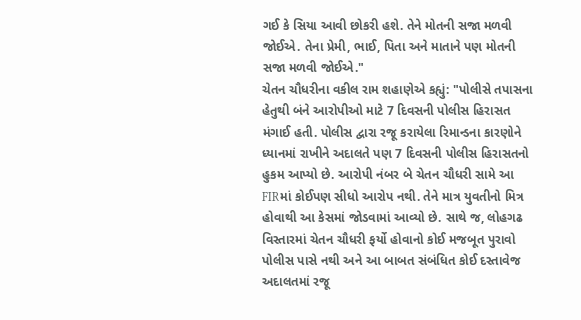ગઈ કે સિયા આવી છોકરી હશે. તેને મોતની સજા મળવી જોઈએ. તેના પ્રેમી, ભાઈ, પિતા અને માતાને પણ મોતની સજા મળવી જોઈએ."
ચેતન ચૌધરીના વકીલ રામ શહાણેએ કહ્યું: "પોલીસે તપાસના હેતુથી બંને આરોપીઓ માટે 7 દિવસની પોલીસ હિરાસત મંગાઈ હતી. પોલીસ દ્વારા રજૂ કરાયેલા રિમાન્ડના કારણોને ધ્યાનમાં રાખીને અદાલતે પણ 7 દિવસની પોલીસ હિરાસતનો હુકમ આપ્યો છે. આરોપી નંબર બે ચેતન ચૌધરી સામે આ FIRમાં કોઈપણ સીધો આરોપ નથી. તેને માત્ર યુવતીનો મિત્ર હોવાથી આ કેસમાં જોડવામાં આવ્યો છે. સાથે જ, લોહગઢ વિસ્તારમાં ચેતન ચૌધરી ફર્યો હોવાનો કોઈ મજબૂત પુરાવો પોલીસ પાસે નથી અને આ બાબત સંબંધિત કોઈ દસ્તાવેજ અદાલતમાં રજૂ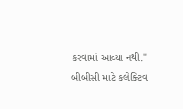કરવામાં આવ્યા નથી."
બીબીસી માટે કલેક્ટિવ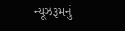ન્યૂઝરૂમનું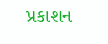પ્રકાશન